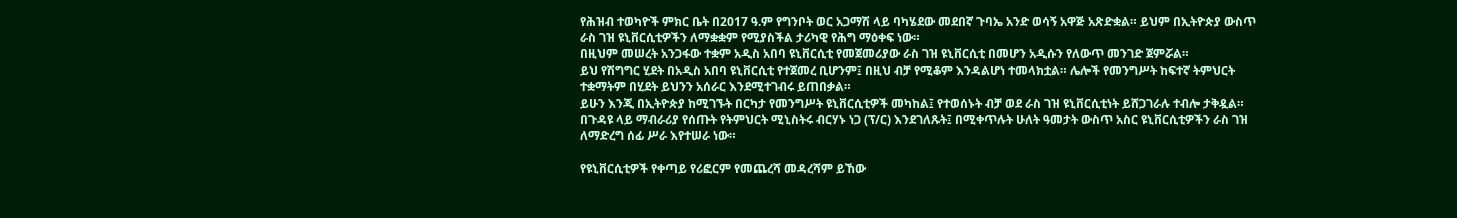የሕዝብ ተወካዮች ምክር ቤት በ2017 ዓ.ም የግንቦት ወር አጋማሽ ላይ ባካሄደው መደበኛ ጉባኤ አንድ ወሳኝ አዋጅ አጽድቋል። ይህም በኢትዮጵያ ውስጥ ራስ ገዝ ዩኒቨርሲቲዎችን ለማቋቋም የሚያስችል ታሪካዊ የሕግ ማዕቀፍ ነው።
በዚህም መሠረት አንጋፋው ተቋም አዲስ አበባ ዩኒቨርሲቲ የመጀመሪያው ራስ ገዝ ዩኒቨርሲቲ በመሆን አዲሱን የለውጥ መንገድ ጀምሯል።
ይህ የሽግግር ሂደት በአዲስ አበባ ዩኒቨርሲቲ የተጀመረ ቢሆንም፤ በዚህ ብቻ የሚቆም እንዳልሆነ ተመላክቷል። ሌሎች የመንግሥት ከፍተኛ ትምህርት ተቋማትም በሂደት ይህንን አሰራር እንደሚተገብሩ ይጠበቃል።
ይሁን እንጂ በኢትዮጵያ ከሚገኙት በርካታ የመንግሥት ዩኒቨርሲቲዎች መካከል፤ የተወሰኑት ብቻ ወደ ራስ ገዝ ዩኒቨርሲቲነት ይሸጋገራሉ ተብሎ ታቅዷል።
በጉዳዩ ላይ ማብራሪያ የሰጡት የትምህርት ሚኒስትሩ ብርሃኑ ነጋ (ፕ/ር) እንደገለጹት፤ በሚቀጥሉት ሁለት ዓመታት ውስጥ አስር ዩኒቨርሲቲዎችን ራስ ገዝ ለማድረግ ሰፊ ሥራ እየተሠራ ነው።

የዩኒቨርሲቲዎች የቀጣይ የሪፎርም የመጨረሻ መዳረሻም ይኸው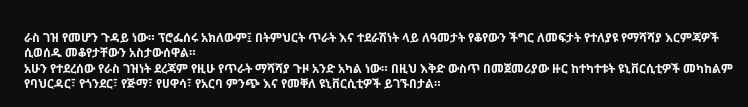ራስ ገዝ የመሆን ጉዳይ ነው። ፕሮፌሰሩ አክለውም፤ በትምህርት ጥራት እና ተደራሽነት ላይ ለዓመታት የቆየውን ችግር ለመፍታት የተለያዩ የማሻሻያ እርምጃዎች ሲወሰዱ መቆየታቸውን አስታውሰዋል።
አሁን የተደረሰው የራስ ገዝነት ደረጃም የዚሁ የጥራት ማሻሻያ ጉዞ አንድ አካል ነው። በዚህ እቅድ ውስጥ በመጀመሪያው ዙር ከተካተቱት ዩኒቨርሲቲዎች መካከልም የባህርዳር፣ የጎንደር፣ የጅማ፣ የሀዋሳ፣ የአርባ ምንጭ እና የመቐለ ዩኒቨርሲቲዎች ይገኙበታል።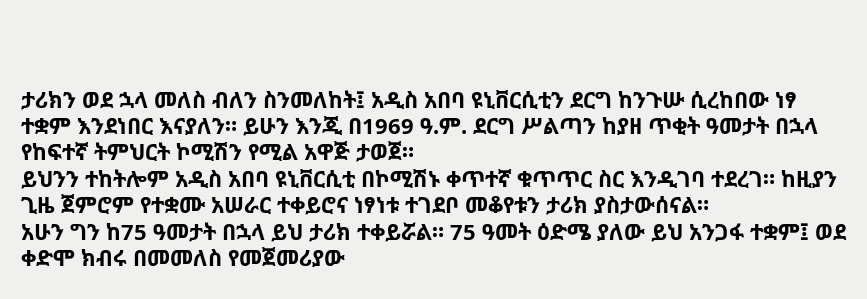ታሪክን ወደ ኋላ መለስ ብለን ስንመለከት፤ አዲስ አበባ ዩኒቨርሲቲን ደርግ ከንጉሡ ሲረከበው ነፃ ተቋም እንደነበር እናያለን። ይሁን እንጂ በ1969 ዓ.ም. ደርግ ሥልጣን ከያዘ ጥቂት ዓመታት በኋላ የከፍተኛ ትምህርት ኮሚሽን የሚል አዋጅ ታወጀ።
ይህንን ተከትሎም አዲስ አበባ ዩኒቨርሲቲ በኮሚሽኑ ቀጥተኛ ቁጥጥር ስር እንዲገባ ተደረገ። ከዚያን ጊዜ ጀምሮም የተቋሙ አሠራር ተቀይሮና ነፃነቱ ተገደቦ መቆየቱን ታሪክ ያስታውሰናል።
አሁን ግን ከ75 ዓመታት በኋላ ይህ ታሪክ ተቀይሯል። 75 ዓመት ዕድሜ ያለው ይህ አንጋፋ ተቋም፤ ወደ ቀድሞ ክብሩ በመመለስ የመጀመሪያው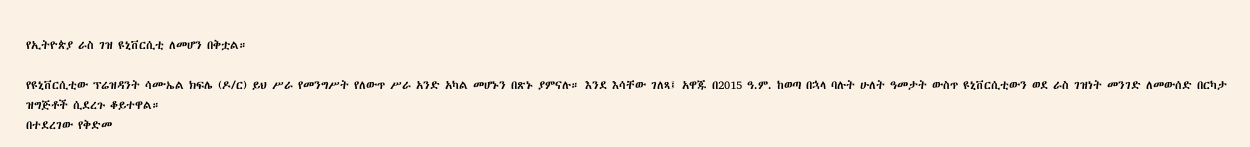የኢትዮጵያ ራስ ገዝ ዩኒቨርሲቲ ለመሆን በቅቷል።

የዩኒቨርሲቲው ፕሬዝዳንት ሳሙኤል ክፍሌ (ዶ/ር) ይህ ሥራ የመንግሥት የለውጥ ሥራ አንድ አካል መሆኑን በጽኑ ያምናሉ። እንደ እሳቸው ገለጻ፤ አዋጁ በ2015 ዓ.ም. ከወጣ በኋላ ባሉት ሁለት ዓመታት ውስጥ ዩኒቨርሲቲውን ወደ ራስ ገዝነት መንገድ ለመውሰድ በርካታ ዝግጅቶች ሲደረጉ ቆይተዋል።
በተደረገው የቅድመ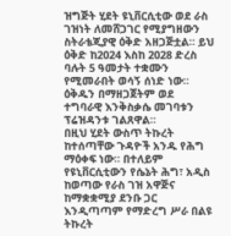ዝግጅት ሂደት ዩኒቨርሲቲው ወደ ራስ ገዝነት ለመሸጋገር የሚያግዘውን ስትራቴጂያዊ ዕቅድ አዘጋጅቷል። ይህ ዕቅድ ከ2024 እስከ 2028 ድረስ ባሉት 5 ዓመታት ተቋሙን የሚመራበት ወሳኝ ሰነድ ነው። ዕቅዱን በማዘጋጀትም ወደ ተግባራዊ እንቅስቃሴ መገባቱን ፕሬዝዳንቱ ገልጸዋል።
በዚህ ሂደት ውስጥ ትኩረት ከተሰጣቸው ጉዳዮች አንዱ የሕግ ማዕቀፍ ነው። በተለይም የዩኒቨርሲቲውን የሴኔት ሕግ፣ አዲስ ከወጣው የራስ ገዝ አዋጅና ከማቋቋሚያ ደንቡ ጋር እንዲጣጣም የማድረግ ሥራ በልዩ ትኩረት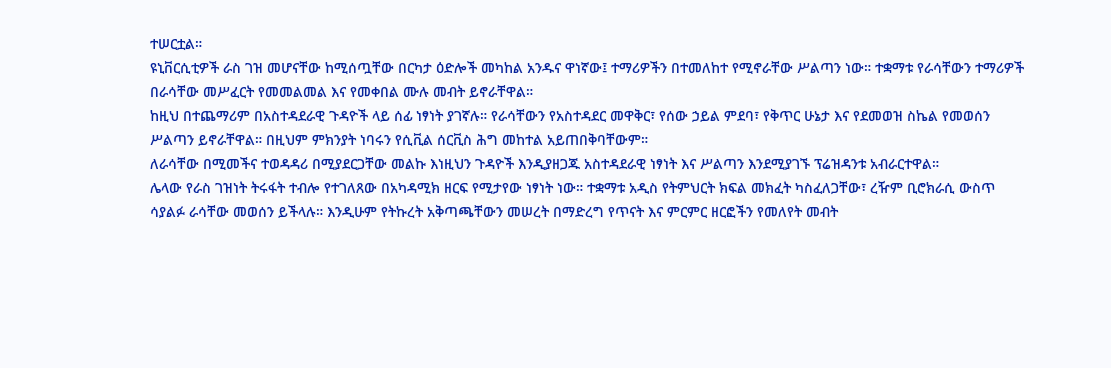ተሠርቷል።
ዩኒቨርሲቲዎች ራስ ገዝ መሆናቸው ከሚሰጧቸው በርካታ ዕድሎች መካከል አንዱና ዋነኛው፤ ተማሪዎችን በተመለከተ የሚኖራቸው ሥልጣን ነው። ተቋማቱ የራሳቸውን ተማሪዎች በራሳቸው መሥፈርት የመመልመል እና የመቀበል ሙሉ መብት ይኖራቸዋል።
ከዚህ በተጨማሪም በአስተዳደራዊ ጉዳዮች ላይ ሰፊ ነፃነት ያገኛሉ። የራሳቸውን የአስተዳደር መዋቅር፣ የሰው ኃይል ምደባ፣ የቅጥር ሁኔታ እና የደመወዝ ስኬል የመወሰን ሥልጣን ይኖራቸዋል። በዚህም ምክንያት ነባሩን የሲቪል ሰርቪስ ሕግ መከተል አይጠበቅባቸውም።
ለራሳቸው በሚመችና ተወዳዳሪ በሚያደርጋቸው መልኩ እነዚህን ጉዳዮች እንዲያዘጋጁ አስተዳደራዊ ነፃነት እና ሥልጣን እንደሚያገኙ ፕሬዝዳንቱ አብራርተዋል።
ሌላው የራስ ገዝነት ትሩፋት ተብሎ የተገለጸው በአካዳሚክ ዘርፍ የሚታየው ነፃነት ነው። ተቋማቱ አዲስ የትምህርት ክፍል መክፈት ካስፈለጋቸው፣ ረዥም ቢሮክራሲ ውስጥ ሳያልፉ ራሳቸው መወሰን ይችላሉ። እንዲሁም የትኩረት አቅጣጫቸውን መሠረት በማድረግ የጥናት እና ምርምር ዘርፎችን የመለየት መብት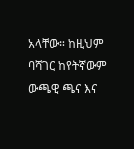አላቸው። ከዚህም ባሻገር ከየትኛውም ውጫዊ ጫና እና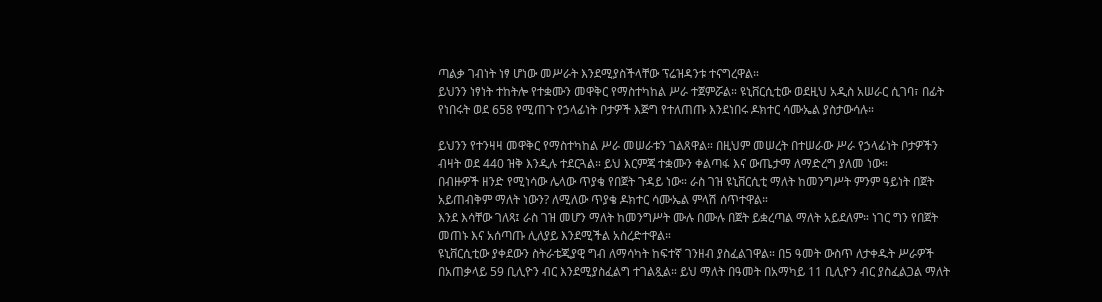ጣልቃ ገብነት ነፃ ሆነው መሥራት እንደሚያስችላቸው ፕሬዝዳንቱ ተናግረዋል።
ይህንን ነፃነት ተከትሎ የተቋሙን መዋቅር የማስተካከል ሥራ ተጀምሯል። ዩኒቨርሲቲው ወደዚህ አዲስ አሠራር ሲገባ፣ በፊት የነበሩት ወደ 658 የሚጠጉ የኃላፊነት ቦታዎች እጅግ የተለጠጡ እንደነበሩ ዶክተር ሳሙኤል ያስታውሳሉ።

ይህንን የተንዛዛ መዋቅር የማስተካከል ሥራ መሠራቱን ገልጸዋል። በዚህም መሠረት በተሠራው ሥራ የኃላፊነት ቦታዎችን ብዛት ወደ 440 ዝቅ እንዲሉ ተደርጓል። ይህ እርምጃ ተቋሙን ቀልጣፋ እና ውጤታማ ለማድረግ ያለመ ነው።
በብዙዎች ዘንድ የሚነሳው ሌላው ጥያቄ የበጀት ጉዳይ ነው። ራስ ገዝ ዩኒቨርሲቲ ማለት ከመንግሥት ምንም ዓይነት በጀት አይጠብቅም ማለት ነውን? ለሚለው ጥያቄ ዶክተር ሳሙኤል ምላሽ ሰጥተዋል።
እንደ እሳቸው ገለጻ፤ ራስ ገዝ መሆን ማለት ከመንግሥት ሙሉ በሙሉ በጀት ይቋረጣል ማለት አይደለም። ነገር ግን የበጀት መጠኑ እና አሰጣጡ ሊለያይ እንደሚችል አስረድተዋል።
ዩኒቨርሲቲው ያቀደውን ስትራቴጂያዊ ግብ ለማሳካት ከፍተኛ ገንዘብ ያስፈልገዋል። በ5 ዓመት ውስጥ ለታቀዱት ሥራዎች በአጠቃላይ 59 ቢሊዮን ብር እንደሚያስፈልግ ተገልጿል። ይህ ማለት በዓመት በአማካይ 11 ቢሊዮን ብር ያስፈልጋል ማለት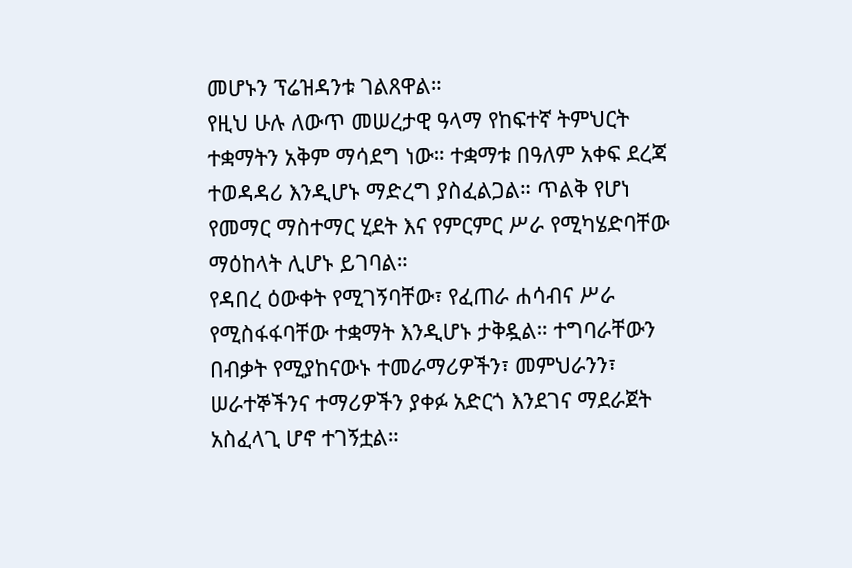መሆኑን ፕሬዝዳንቱ ገልጸዋል።
የዚህ ሁሉ ለውጥ መሠረታዊ ዓላማ የከፍተኛ ትምህርት ተቋማትን አቅም ማሳደግ ነው። ተቋማቱ በዓለም አቀፍ ደረጃ ተወዳዳሪ እንዲሆኑ ማድረግ ያስፈልጋል። ጥልቅ የሆነ የመማር ማስተማር ሂደት እና የምርምር ሥራ የሚካሄድባቸው ማዕከላት ሊሆኑ ይገባል።
የዳበረ ዕውቀት የሚገኝባቸው፣ የፈጠራ ሐሳብና ሥራ የሚስፋፋባቸው ተቋማት እንዲሆኑ ታቅዷል። ተግባራቸውን በብቃት የሚያከናውኑ ተመራማሪዎችን፣ መምህራንን፣ ሠራተኞችንና ተማሪዎችን ያቀፉ አድርጎ እንደገና ማደራጀት አስፈላጊ ሆኖ ተገኝቷል።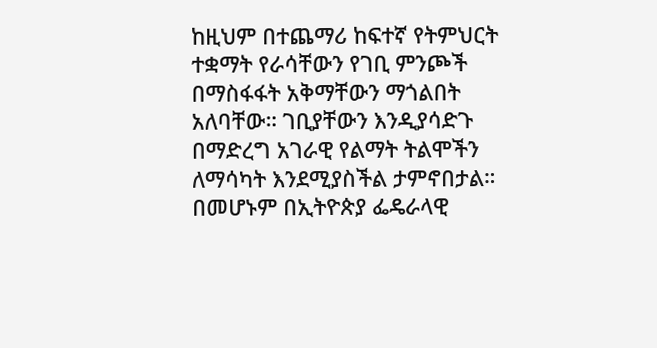ከዚህም በተጨማሪ ከፍተኛ የትምህርት ተቋማት የራሳቸውን የገቢ ምንጮች በማስፋፋት አቅማቸውን ማጎልበት አለባቸው። ገቢያቸውን እንዲያሳድጉ በማድረግ አገራዊ የልማት ትልሞችን ለማሳካት እንደሚያስችል ታምኖበታል።
በመሆኑም በኢትዮጵያ ፌዴራላዊ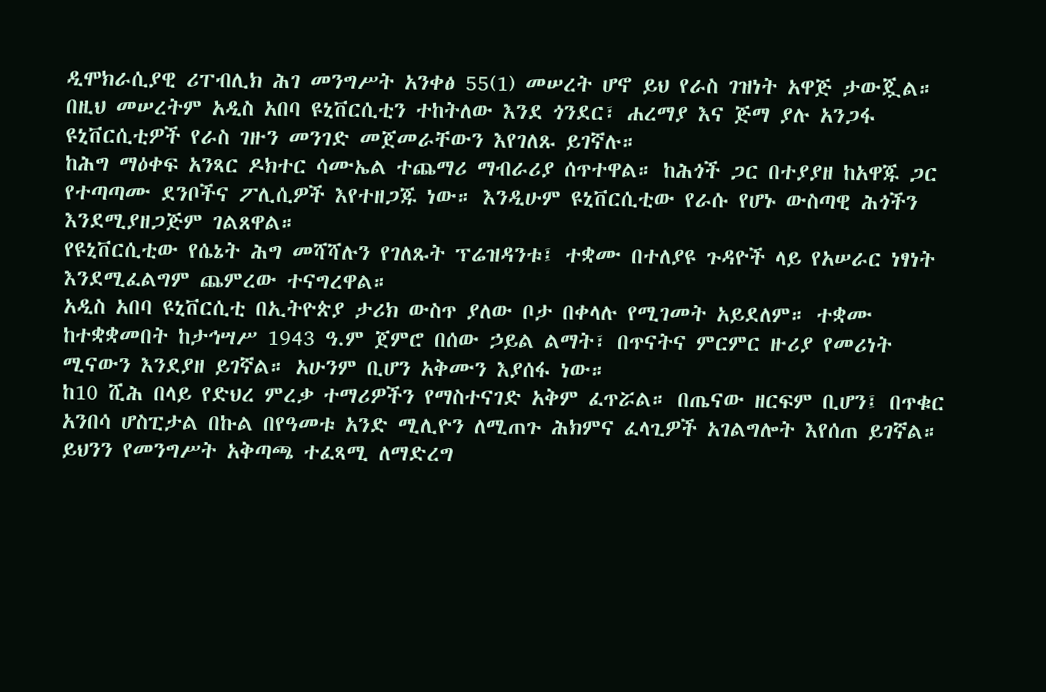ዲሞክራሲያዊ ሪፐብሊክ ሕገ መንግሥት አንቀፅ 55(1) መሠረት ሆኖ ይህ የራስ ገዝነት አዋጅ ታውጇል። በዚህ መሠረትም አዲስ አበባ ዩኒቨርሲቲን ተከትለው እንደ ጎንደር፣ ሐረማያ እና ጅማ ያሉ አንጋፋ ዩኒቨርሲቲዎች የራስ ገዙን መንገድ መጀመራቸውን እየገለጹ ይገኛሉ።
ከሕግ ማዕቀፍ አንጻር ዶክተር ሳሙኤል ተጨማሪ ማብራሪያ ሰጥተዋል። ከሕጎች ጋር በተያያዘ ከአዋጁ ጋር የተጣጣሙ ደንቦችና ፖሊሲዎች እየተዘጋጁ ነው። እንዲሁም ዩኒቨርሲቲው የራሱ የሆኑ ውስጣዊ ሕጎችን እንደሚያዘጋጅም ገልጸዋል።
የዩኒቨርሲቲው የሴኔት ሕግ መሻሻሉን የገለጹት ፕሬዝዳንቱ፤ ተቋሙ በተለያዩ ጉዳዮች ላይ የአሠራር ነፃነት እንደሚፈልግም ጨምረው ተናግረዋል።
አዲስ አበባ ዩኒቨርሲቲ በኢትዮጵያ ታሪክ ውስጥ ያለው ቦታ በቀላሉ የሚገመት አይደለም። ተቋሙ ከተቋቋመበት ከታኅሣሥ 1943 ዓ.ም ጀምሮ በሰው ኃይል ልማት፣ በጥናትና ምርምር ዙሪያ የመሪነት ሚናውን እንደያዘ ይገኛል። አሁንም ቢሆን አቅሙን እያሰፋ ነው።
ከ10 ሺሕ በላይ የድህረ ምረቃ ተማሪዎችን የማስተናገድ አቅም ፈጥሯል። በጤናው ዘርፍም ቢሆን፤ በጥቁር አንበሳ ሆስፒታል በኩል በየዓመቱ አንድ ሚሊዮን ለሚጠጉ ሕክምና ፈላጊዎች አገልግሎት እየሰጠ ይገኛል።
ይህንን የመንግሥት አቅጣጫ ተፈጻሚ ለማድረግ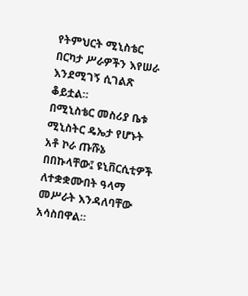የትምህርት ሚኒስቴር በርካታ ሥራዎችን እየሠራ እንደሚገኝ ሲገልጽ ቆይቷል።
በሚኒስቴር መስሪያ ቤቱ ሚኒስትር ዴኤታ የሆኑት አቶ ኮራ ጡሹኔ በበኩላቸው፤ ዩኒቨርሲቲዎች ለተቋቋሙበት ዓላማ መሥራት እንዳለባቸው አሳስበዋል።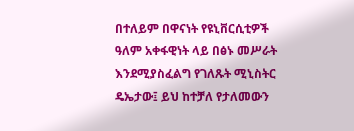በተለይም በዋናነት የዩኒቨርሲቲዎች ዓለም አቀፋዊነት ላይ በፅኑ መሥራት እንደሚያስፈልግ የገለጹት ሚኒስትር ዴኤታው፤ ይህ ከተቻለ የታለመውን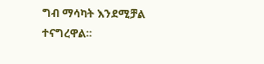ግብ ማሳካት እንደሚቻል ተናግረዋል።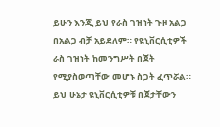ይሁን እንጂ ይህ የራስ ገዝነት ጉዞ አልጋ በአልጋ ብቻ አይደለም። የዩኒቨርሲቲዎች ራስ ገዝነት ከመንግሥት በጀት የሚያስወጣቸው መሆኑ ስጋት ፈጥሯል።
ይህ ሁኔታ ዩኒቨርሲቲዎቹ በጀታቸውን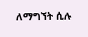ለማግኘት ሲሉ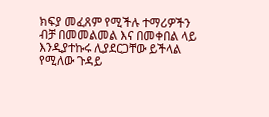ክፍያ መፈጸም የሚችሉ ተማሪዎችን ብቻ በመመልመል እና በመቀበል ላይ እንዲያተኩሩ ሊያደርጋቸው ይችላል የሚለው ጉዳይ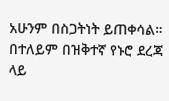አሁንም በስጋትነት ይጠቀሳል።
በተለይም በዝቅተኛ የኑሮ ደረጃ ላይ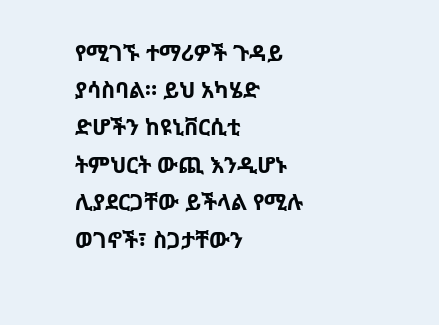የሚገኙ ተማሪዎች ጉዳይ ያሳስባል። ይህ አካሄድ ድሆችን ከዩኒቨርሲቲ ትምህርት ውጪ እንዲሆኑ ሊያደርጋቸው ይችላል የሚሉ ወገኖች፣ ስጋታቸውን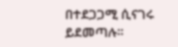በተደጋጋሚ ሲናገሩ ይደመጣሉ።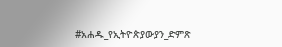#አሐዱ_የኢትዮጵያውያን_ድምጽ